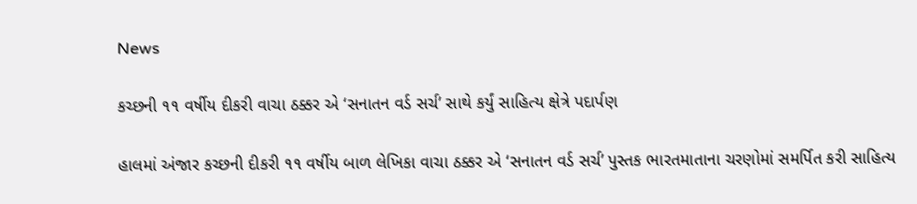News

કચ્છની ૧૧ વર્ષીય દીકરી વાચા ઠક્કર એ ‘સનાતન વર્ડ સર્ચ’ સાથે કર્યું સાહિત્ય ક્ષેત્રે પદાર્પણ

હાલમાં અંજાર કચ્છની દીકરી ૧૧ વર્ષીય બાળ લેખિકા વાચા ઠક્કર એ ‘સનાતન વર્ડ સર્ચ’ પુસ્તક ભારતમાતાના ચરણોમાં સમર્પિત કરી સાહિત્ય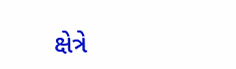ક્ષેત્રે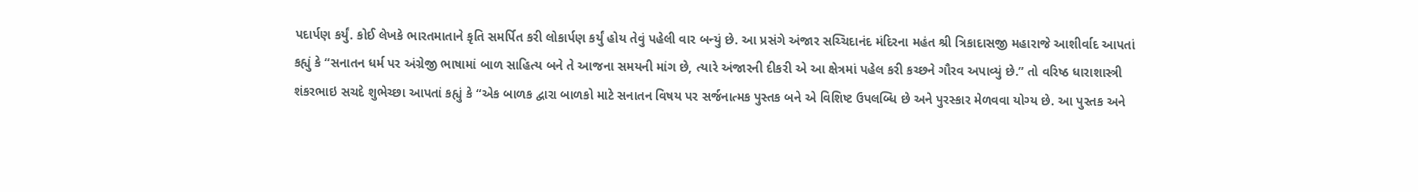પદાર્પણ કર્યું. કોઈ લેખકે ભારતમાતાને કૃતિ સમર્પિત કરી લોકાર્પણ કર્યું હોય તેવું પહેલી વાર બન્યું છે. આ પ્રસંગે અંજાર સચ્ચિદાનંદ મંદિરના મહંત શ્રી ત્રિકાદાસજી મહારાજે આશીર્વાદ આપતાં કહ્યું કે “સનાતન ધર્મ પર અંગ્રેજી ભાષામાં બાળ સાહિત્ય બને તે આજના સમયની માંગ છે, ત્યારે અંજારની દીકરી એ આ ક્ષેત્રમાં પહેલ કરી કચ્છને ગૌરવ અપાવ્યું છે.” તો વરિષ્ઠ ધારાશાસ્ત્રી શંકરભાઇ સચદે શુભેચ્છા આપતાં કહ્યું કે “એક બાળક દ્વારા બાળકો માટે સનાતન વિષય પર સર્જનાત્મક પુસ્તક બને એ વિશિષ્ટ ઉપલબ્ધિ છે અને પુરસ્કાર મેળવવા યોગ્ય છે. આ પુસ્તક અને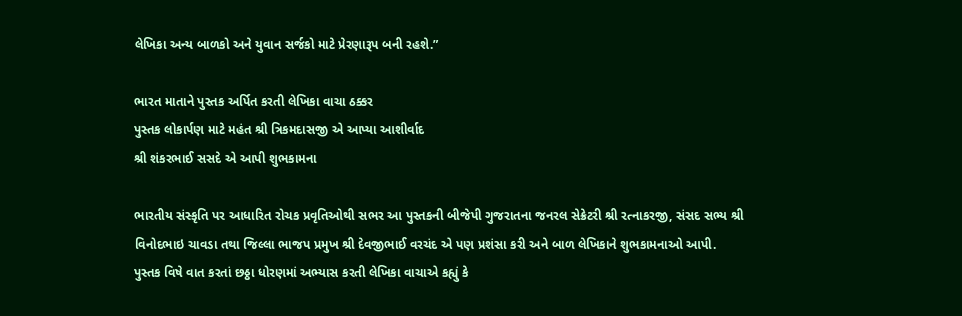લેખિકા અન્ય બાળકો અને યુવાન સર્જકો માટે પ્રેરણારૂપ બની રહશે.”

ભારત માતાને પુસ્તક અર્પિત કરતી લેખિકા વાચા ઠક્કર
પુસ્તક લોકાર્પણ માટે મહંત શ્રી ત્રિકમદાસજી એ આપ્યા આશીર્વાદ
શ્રી શંકરભાઈ સસદે એ આપી શુભકામના

ભારતીય સંસ્કૃતિ પર આધારિત રોચક પ્રવૃતિઓથી સભર આ પુસ્તકની બીજેપી ગુજરાતના જનરલ સેક્રેટરી શ્રી રત્નાકરજી, સંસદ સભ્ય શ્રી વિનોદભાઇ ચાવડા તથા જિલ્લા ભાજપ પ્રમુખ શ્રી દેવજીભાઈ વરચંદ એ પણ પ્રશંસા કરી અને બાળ લેખિકાને શુભકામનાઓ આપી. પુસ્તક વિષે વાત કરતાં છઠ્ઠા ધોરણમાં અભ્યાસ કરતી લેખિકા વાચાએ કહ્યું કે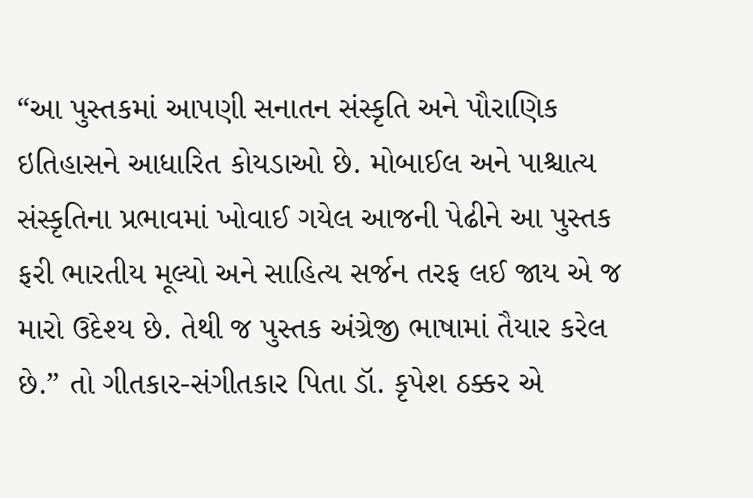“આ પુસ્તકમાં આપણી સનાતન સંસ્કૃતિ અને પૌરાણિક ઇતિહાસને આધારિત કોયડાઓ છે. મોબાઈલ અને પાશ્ચાત્ય સંસ્કૃતિના પ્રભાવમાં ખોવાઈ ગયેલ આજની પેઢીને આ પુસ્તક ફરી ભારતીય મૂલ્યો અને સાહિત્ય સર્જન તરફ લઈ જાય એ જ મારો ઉદેશ્ય છે. તેથી જ પુસ્તક અંગ્રેજી ભાષામાં તૈયાર કરેલ છે.” તો ગીતકાર-સંગીતકાર પિતા ડૉ. કૃપેશ ઠક્કર એ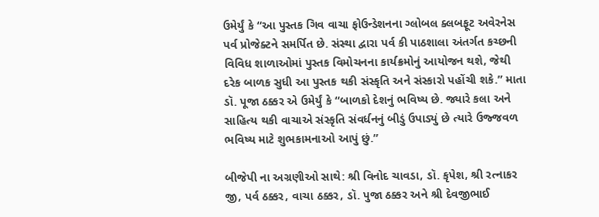ઉમેર્યું કે “આ પુસ્તક ગિવ વાચા ફોઉન્ડેશનના ગ્લોબલ ક્લબફૂટ અવેરનેસ પર્વ પ્રોજેક્ટને સમર્પિત છે. સંસ્થા દ્વારા પર્વ કી પાઠશાલા અંતર્ગત કચ્છની વિવિધ શાળાઓમાં પુસ્તક વિમોચનના કાર્યક્રમોનું આયોજન થશે, જેથી દરેક બાળક સુધી આ પુસ્તક થકી સંસ્કૃતિ અને સંસ્કારો પહોંચી શકે.” માતા ડૉ. પૂજા ઠક્કર એ ઉમેર્યું કે “બાળકો દેશનું ભવિષ્ય છે. જ્યારે કલા અને સાહિત્ય થકી વાચાએ સંસ્કૃતિ સંવર્ધનનું બીડું ઉપાડ્યું છે ત્યારે ઉજ્જવળ ભવિષ્ય માટે શુભકામનાઓ આપું છું.”

બીજેપી ના અગ્રણીઓ સાથે: શ્રી વિનોદ ચાવડા, ડૉ. કૃપેશ, શ્રી રત્નાકર જી, પર્વ ઠક્કર, વાચા ઠક્કર, ડૉ. પુજા ઠક્કર અને શ્રી દેવજીભાઈ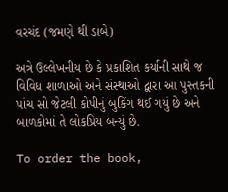વરચંદ (જમણે થી ડાબે)

અત્રે ઉલ્લેખનીય છે કે પ્રકાશિત કર્યાની સાથે જ વિવિધ શાળાઓ અને સંસ્થાઓ દ્વારા આ પુસ્તકની પાંચ સો જેટલી કોપીનું બુકિંગ થઈ ગયું છે અને બાળકોમાં તે લોકપ્રિય બન્યું છે.

To order the book,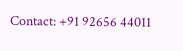Contact: +91 92656 44011